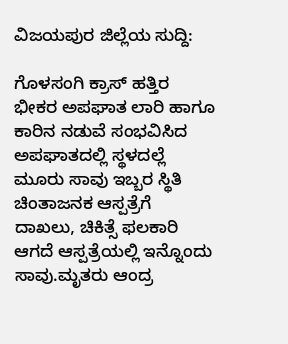ವಿಜಯಪುರ ಜಿಲ್ಲೆಯ ಸುದ್ದಿ:

ಗೊಳಸಂಗಿ ಕ್ರಾಸ್ ಹತ್ತಿರ ಭೀಕರ ಅಪಘಾತ ಲಾರಿ ಹಾಗೂ ಕಾರಿನ ನಡುವೆ ಸಂಭವಿಸಿದ ಅಪಘಾತದಲ್ಲಿ ಸ್ಥಳದಲ್ಲೆ ಮೂರು ಸಾವು ಇಬ್ಬರ ಸ್ಥಿತಿ ಚಿಂತಾಜನಕ ಆಸ್ಪತ್ರೆಗೆ ದಾಖಲು, ಚಿಕಿತ್ಸೆ ಫಲಕಾರಿ ಆಗದೆ ಆಸ್ಪತ್ರೆಯಲ್ಲಿ ಇನ್ನೊಂದು ಸಾವು.ಮೃತರು ಆಂದ್ರ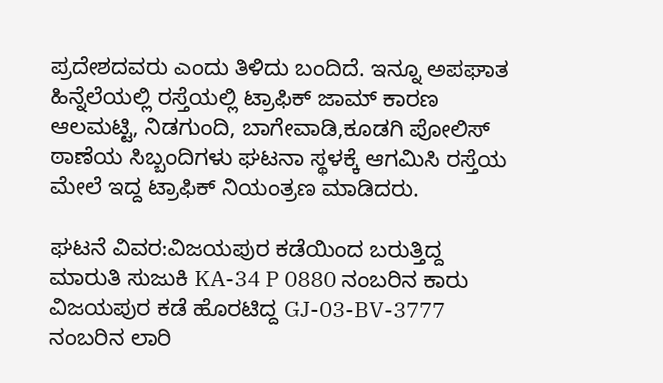ಪ್ರದೇಶದವರು ಎಂದು ತಿಳಿದು ಬಂದಿದೆ. ಇನ್ನೂ ಅಪಘಾತ ಹಿನ್ನೆಲೆಯಲ್ಲಿ ರಸ್ತೆಯಲ್ಲಿ ಟ್ರಾಫಿಕ್ ಜಾಮ್ ಕಾರಣ ಆಲಮಟ್ಟಿ, ನಿಡಗುಂದಿ, ಬಾಗೇವಾಡಿ,ಕೂಡಗಿ ಪೋಲಿಸ್ ಠಾಣೆಯ ಸಿಬ್ಬಂದಿಗಳು ಘಟನಾ ಸ್ಥಳಕ್ಕೆ ಆಗಮಿಸಿ ರಸ್ತೆಯ ಮೇಲೆ ಇದ್ದ ಟ್ರಾಫಿಕ್ ನಿಯಂತ್ರಣ ಮಾಡಿದರು.

ಘಟನೆ ವಿವರ:ವಿಜಯಪುರ ಕಡೆಯಿಂದ ಬರುತ್ತಿದ್ದ ಮಾರುತಿ ಸುಜುಕಿ KA-34 P 0880 ನಂಬರಿನ ಕಾರು ವಿಜಯಪುರ ಕಡೆ ಹೊರಟಿದ್ದ GJ-03-BV-3777 ನಂಬರಿನ ಲಾರಿ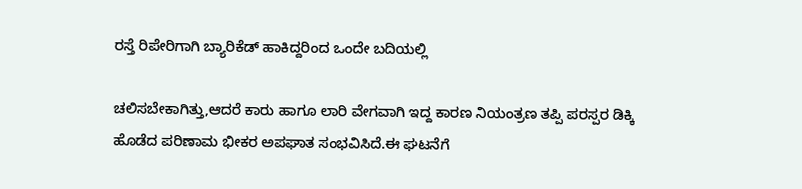ರಸ್ತೆ ರಿಪೇರಿಗಾಗಿ ಬ್ಯಾರಿಕೆಡ್ ಹಾಕಿದ್ದರಿಂದ ಒಂದೇ ಬದಿಯಲ್ಲಿ

ಚಲಿಸಬೇಕಾಗಿತ್ತು,ಆದರೆ ಕಾರು ಹಾಗೂ ಲಾರಿ ವೇಗವಾಗಿ ಇದ್ದ ಕಾರಣ ನಿಯಂತ್ರಣ ತಪ್ಪಿ ಪರಸ್ಪರ ಡಿಕ್ಕಿ ಹೊಡೆದ ಪರಿಣಾಮ ಭೀಕರ ಅಪಘಾತ ಸಂಭವಿಸಿದೆ.ಈ ಘಟನೆಗೆ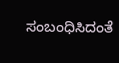ಸಂಬಂಧಿಸಿದಂತೆ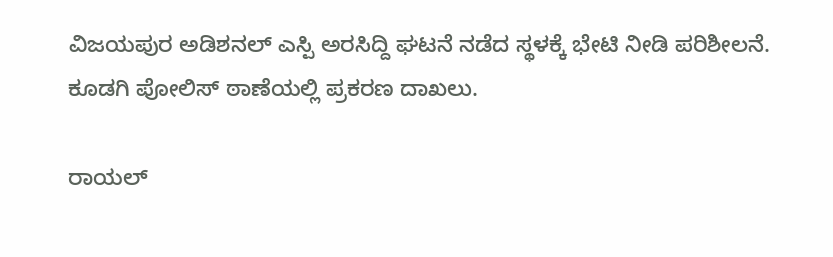ವಿಜಯಪುರ ಅಡಿಶನಲ್ ಎಸ್ಪಿ ಅರಸಿದ್ದಿ ಘಟನೆ ನಡೆದ ಸ್ಥಳಕ್ಕೆ ಭೇಟಿ ನೀಡಿ ಪರಿಶೀಲನೆ. ಕೂಡಗಿ ಪೋಲಿಸ್ ಠಾಣೆಯಲ್ಲಿ ಪ್ರಕರಣ ದಾಖಲು.

ರಾಯಲ್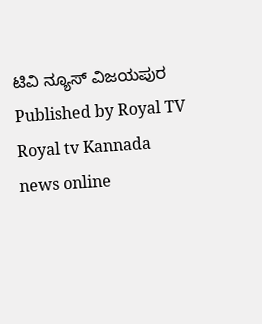ಟಿವಿ ನ್ಯೂಸ್ ವಿಜಯಪುರ
Published by Royal TV
Royal tv Kannada news online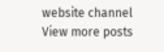website channel
View more posts